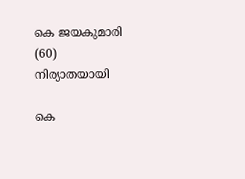കെ ജയകുമാരി (60) നിര്യാതയായി

കെ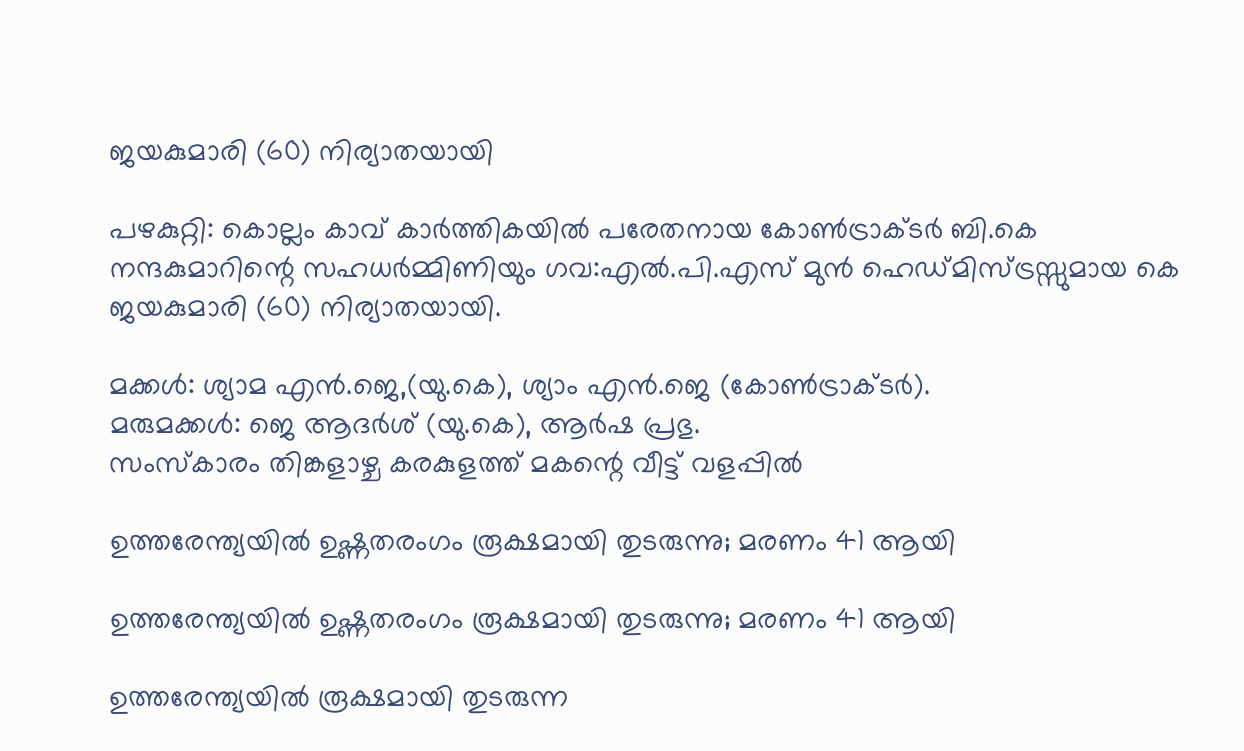ജയകുമാരി (60) നിര്യാതയായി

പഴകുറ്റി: കൊല്ലം കാവ് കാർത്തികയിൽ പരേതനായ കോൺട്രാക്ടർ ബി.കെ നന്ദകുമാറിന്റെ സഹധർമ്മിണിയും ഗവ:എൽ.പി.എസ് മുൻ ഹെഡ്മിസ്ട്രസ്സുമായ കെ ജയകുമാരി (60) നിര്യാതയായി.

മക്കൾ: ശ്യാമ എൻ.ജെ,(യു.കെ), ശ്യാം എൻ.ജെ (കോൺട്രാക്ടർ).
മരുമക്കൾ: ജെ ആദർശ് (യു.കെ), ആർഷ പ്രഭു.
സംസ്കാരം തിങ്കളാഴ്ച കരകുളത്ത് മകന്റെ വീട്ട് വളപ്പിൽ

ഉത്തരേന്ത്യയിൽ ഉഷ്ണതരംഗം രൂക്ഷമായി തുടരുന്നു; മരണം 41 ആയി

ഉത്തരേന്ത്യയിൽ ഉഷ്ണതരംഗം രൂക്ഷമായി തുടരുന്നു; മരണം 41 ആയി

ഉത്തരേന്ത്യയിൽ രൂക്ഷമായി തുടരുന്ന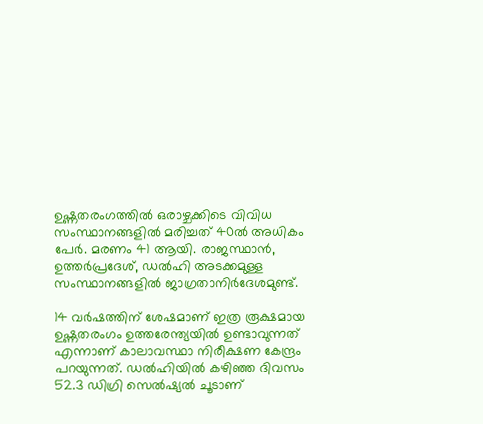ഉഷ്ണതരംഗത്തിൽ ഒരാഴ്ചക്കിടെ വിവിധ സംസ്ഥാനങ്ങളിൽ മരിച്ചത് 40ൽ അധികം പേർ. മരണം 41 ആയി. രാജസ്ഥാൻ, ഉത്തർപ്രദേശ്, ഡൽഹി അടക്കമുള്ള സംസ്ഥാനങ്ങളിൽ ജാഗ്രതാനിർദേശമുണ്ട്.

14 വർഷത്തിന് ശേഷമാണ് ഇത്ര രൂക്ഷമായ ഉഷ്ണതരംഗം ഉത്തരേന്ത്യയിൽ ഉണ്ടാവുന്നത് എന്നാണ് കാലാവസ്ഥാ നിരീക്ഷണ കേന്ദ്രം പറയുന്നത്. ഡൽഹിയിൽ കഴിഞ്ഞ ദിവസം 52.3 ഡിഗ്രി സെൽഷ്യൽ ചൂടാണ്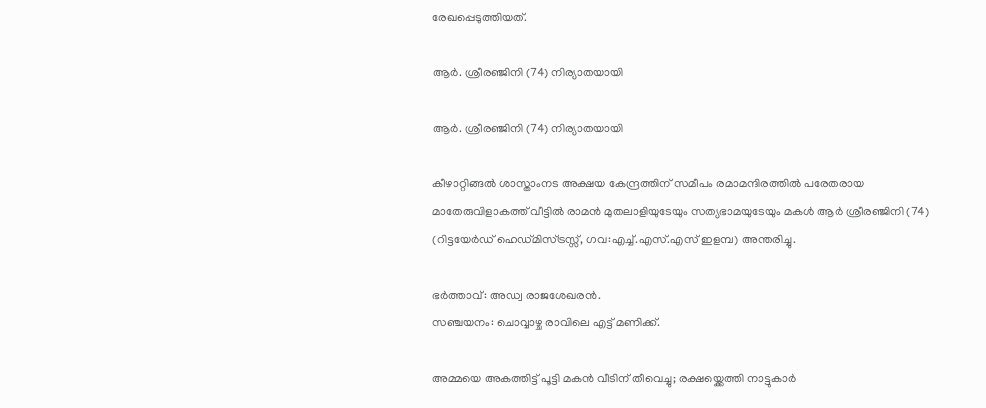രേഖപ്പെടുത്തിയത്.

ആർ. ശ്രീരഞ്ജിനി (74) നിര്യാതയായി

ആർ. ശ്രീരഞ്ജിനി (74) നിര്യാതയായി

കീഴാറ്റിങ്ങൽ ശാസ്താംനട അക്ഷയ കേന്ദ്രത്തിന് സമീപം രമാമന്ദിരത്തിൽ പരേതരായ മാതേരുവിളാകത്ത് വീട്ടിൽ രാമൻ മുതലാളിയുടേയും സത്യഭാമയുടേയും മകൾ ആർ ശ്രീരഞ്ജിനി (74) (റിട്ടയേർഡ് ഹെഡ്മിസ്ട്രസ്സ്, ഗവ:എച്ച്.എസ്.എസ് ഇളമ്പ) അന്തരിച്ചു.

ഭർത്താവ്: അഡ്വ രാജശേഖരൻ.
സഞ്ചയനം: ചൊവ്വാഴ്ച രാവിലെ എട്ട് മണിക്ക്.

അമ്മയെ അകത്തിട്ട് പൂട്ടി മകന്‍ വീടിന് തീവെച്ചു; രക്ഷയ്ക്കെത്തി നാട്ടുകാര്‍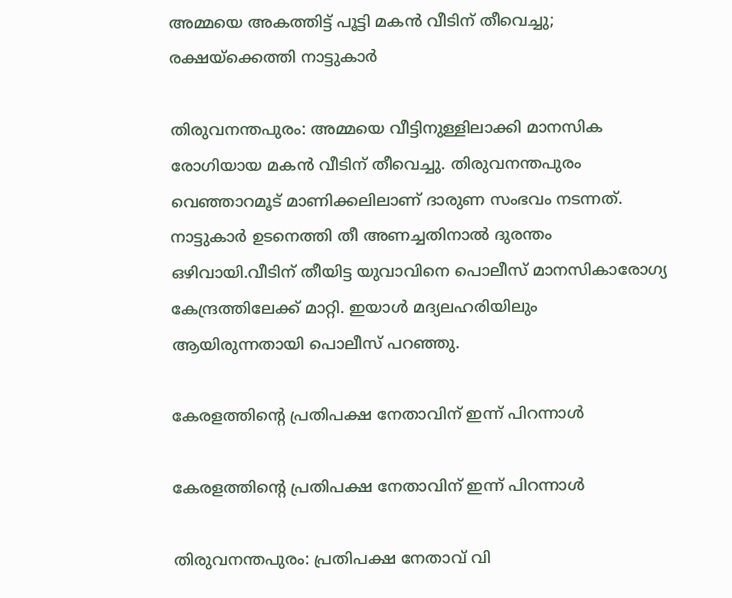അമ്മയെ അകത്തിട്ട് പൂട്ടി മകന്‍ വീടിന് തീവെച്ചു; രക്ഷയ്ക്കെത്തി നാട്ടുകാര്‍

തിരുവനന്തപുരം: അമ്മയെ വീട്ടിനുള്ളിലാക്കി മാനസിക രോഗിയായ മകന്‍ വീടിന് തീവെച്ചു. തിരുവനന്തപുരം വെഞ്ഞാറമൂട് മാണിക്കലിലാണ് ദാരുണ സംഭവം നടന്നത്. നാട്ടുകാര്‍ ഉടനെത്തി തീ അണച്ചതിനാല്‍ ദുരന്തം ഒഴിവായി.വീടിന് തീയിട്ട യുവാവിനെ പൊലീസ് മാനസികാരോഗ്യ കേന്ദ്രത്തിലേക്ക് മാറ്റി. ഇയാള്‍ മദ്യലഹരിയിലും ആയിരുന്നതായി പൊലീസ് പറഞ്ഞു.

കേരളത്തിന്റെ പ്രതിപക്ഷ നേതാവിന് ഇന്ന് പിറന്നാള്‍

കേരളത്തിന്റെ പ്രതിപക്ഷ നേതാവിന് ഇന്ന് പിറന്നാള്‍

തിരുവനന്തപുരം: പ്രതിപക്ഷ നേതാവ് വി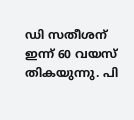ഡി സതീശന് ഇന്ന് 60 വയസ് തികയുന്നു. പി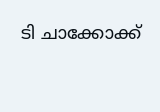ടി ചാക്കോക്ക്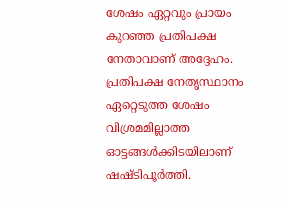ശേഷം ഏറ്റവും പ്രായം കുറഞ്ഞ പ്രതിപക്ഷ നേതാവാണ് അദ്ദേഹം. പ്രതിപക്ഷ നേതൃസ്ഥാനം ഏറ്റെടുത്ത ശേഷം വിശ്രമമില്ലാത്ത ഓട്ടങ്ങള്‍ക്കിടയിലാണ് ഷഷ്ടിപൂര്‍ത്തി.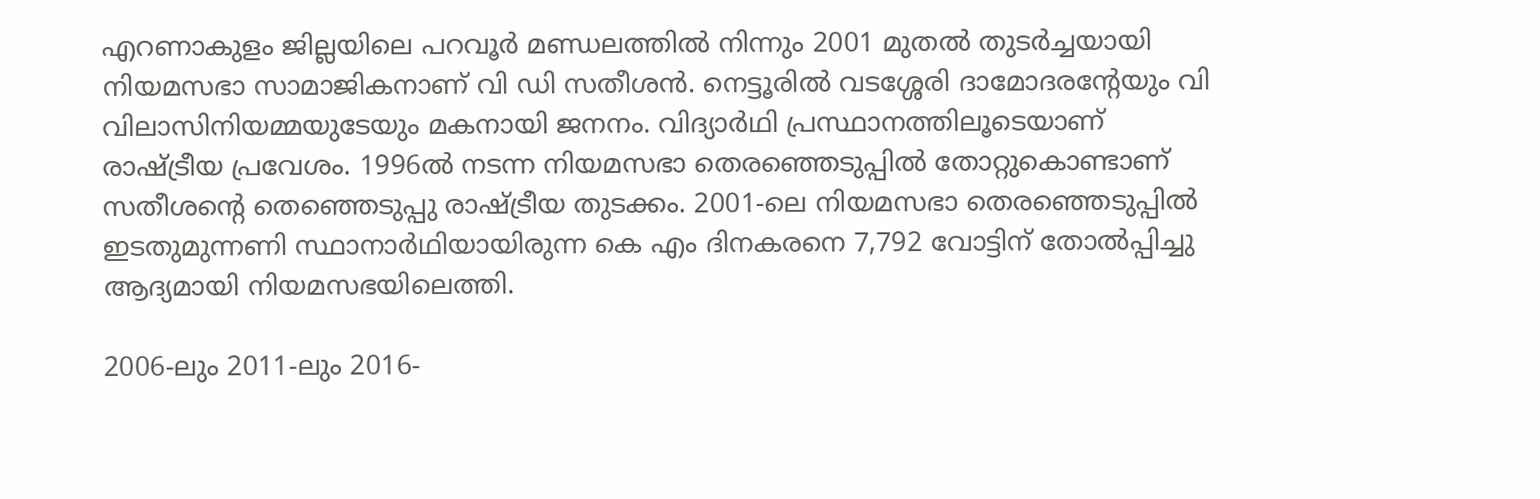എറണാകുളം ജില്ലയിലെ പറവൂര്‍ മണ്ഡലത്തില്‍ നിന്നും 2001 മുതല്‍ തുടര്‍ച്ചയായി നിയമസഭാ സാമാജികനാണ് വി ഡി സതീശന്‍. നെട്ടൂരില്‍ വടശ്ശേരി ദാമോദരന്റേയും വി വിലാസിനിയമ്മയുടേയും മകനായി ജനനം. വിദ്യാര്‍ഥി പ്രസ്ഥാനത്തിലൂടെയാണ് രാഷ്ട്രീയ പ്രവേശം. 1996ല്‍ നടന്ന നിയമസഭാ തെരഞ്ഞെടുപ്പില്‍ തോറ്റുകൊണ്ടാണ് സതീശന്റെ തെഞ്ഞെടുപ്പു രാഷ്ട്രീയ തുടക്കം. 2001-ലെ നിയമസഭാ തെരഞ്ഞെടുപ്പില്‍ ഇടതുമുന്നണി സ്ഥാനാര്‍ഥിയായിരുന്ന കെ എം ദിനകരനെ 7,792 വോട്ടിന് തോല്‍പ്പിച്ചു ആദ്യമായി നിയമസഭയിലെത്തി.

2006-ലും 2011-ലും 2016-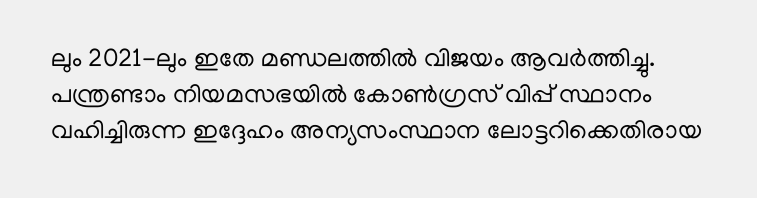ലും 2021-ലും ഇതേ മണ്ഡലത്തില്‍ വിജയം ആവര്‍ത്തിച്ചു. പന്ത്രണ്ടാം നിയമസഭയില്‍ കോണ്‍ഗ്രസ് വിപ്പ് സ്ഥാനം വഹിച്ചിരുന്ന ഇദ്ദേഹം അന്യസംസ്ഥാന ലോട്ടറിക്കെതിരായ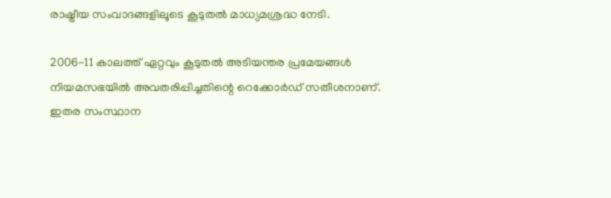രാഷ്ട്രീയ സംവാദങ്ങളിലൂടെ കൂടുതല്‍ മാധ്യമശ്രദ്ധ നേടി.

2006-11 കാലത്ത് ഏറ്റവും കൂടുതല്‍ അടിയന്തര പ്രമേയങ്ങള്‍ നിയമസഭയില്‍ അവതരിപ്പിച്ചതിന്റെ റെക്കോര്‍ഡ് സതീശനാണ്. ഇതര സംസ്ഥാന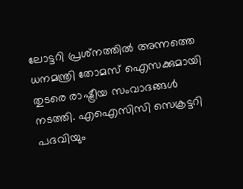ലോട്ടറി പ്രശ്‌നത്തില്‍ അന്നത്തെ ധനമന്ത്രി തോമസ് ഐസക്കുമായി തുടരെ രാഷ്ട്രീയ സംവാദങ്ങള്‍ നടത്തി. എഐസിസി സെക്രട്ടറി പദവിയും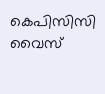കെപിസിസി വൈസ്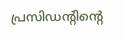പ്രസിഡന്റിന്റെ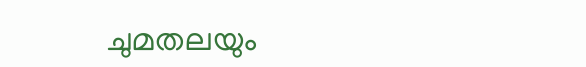ചുമതലയും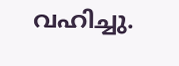വഹിച്ചു.